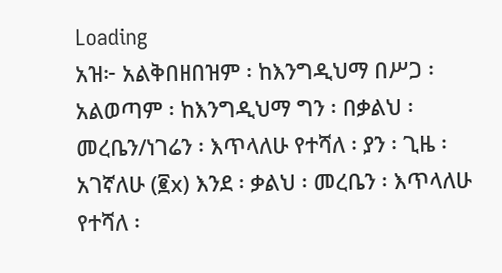Loading
አዝ፦ አልቅበዘበዝም ፡ ከእንግዲህማ በሥጋ ፡ አልወጣም ፡ ከእንግዲህማ ግን ፡ በቃልህ ፡ መረቤን/ነገሬን ፡ እጥላለሁ የተሻለ ፡ ያን ፡ ጊዜ ፡ አገኛለሁ (፪x) እንደ ፡ ቃልህ ፡ መረቤን ፡ እጥላለሁ የተሻለ ፡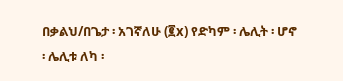በቃልህ/በጌታ ፡ አገኛለሁ (፪x) የድካም ፡ ሌሊት ፡ ሆኖ ፡ ሌሊቱ ለካ ፡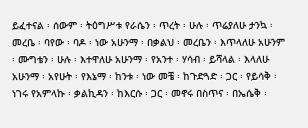ይፈተናል ፡ ሰውም ፡ ትዕግሥቱ የራሴን ፡ ጥረት ፡ ሁሉ ፡ ጥሬያለሁ ታንኳ ፡ መረቤ ፡ ባየው ፡ ባዶ ፡ ነው አሁንማ ፡ በቃልህ ፡ መረቤን ፡ እጥላለሁ አሁንም ፡ ሙግቴን ፡ ሁሉ ፡ እተዋለሁ አሁንማ ፡ የአንተ ፡ ሃሳብ ፡ ይሻላል ፡ እላለሁ አሁንማ ፡ አየሁት ፡ የእኔማ ፡ ከንቱ ፡ ነው መቼ ፡ ከጉድጓድ ፡ ጋር ፡ የይሳቅ ፡ ነገሩ የአምላኩ ፡ ቃልኪዳን ፡ ከእርሱ ፡ ጋር ፡ መኖሩ በስጥና ፡ በኤሴቅ ፡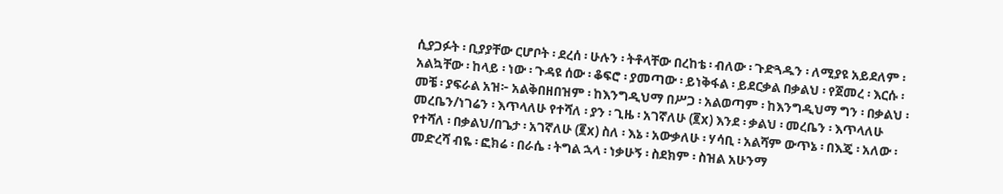ሲያጋፉት ፡ ቢያያቸው ርሆቦት ፡ ደረሰ ፡ ሁሉን ፡ ትቶላቸው በረከቴ ፡ ብለው ፡ ጉድጓዱን ፡ ለሚያዩ አይደለም ፡ አልኳቸው ፡ ከላይ ፡ ነው ፡ ጉዳዩ ሰው ፡ ቆፍሮ ፡ ያመጣው ፡ ይነቅፋል ፡ ይደርቃል በቃልህ ፡ የጀመረ ፡ እርሱ ፡ መቼ ፡ ያፍራል አዝ፦ አልቅበዘበዝም ፡ ከእንግዲህማ በሥጋ ፡ አልወጣም ፡ ከእንግዲህማ ግን ፡ በቃልህ ፡ መረቤን/ነገሬን ፡ እጥላለሁ የተሻለ ፡ ያን ፡ ጊዜ ፡ አገኛለሁ (፪x) እንደ ፡ ቃልህ ፡ መረቤን ፡ እጥላለሁ የተሻለ ፡ በቃልህ/በጌታ ፡ አገኛለሁ (፪x) ስለ ፡ እኔ ፡ አውቃለሁ ፡ ሃሳቢ ፡ አልሻም ውጥኔ ፡ በእጄ ፡ አለው ፡ መድረሻ ብዬ ፡ ፎክሬ ፡ በራሴ ፡ ትግል ኋላ ፡ ነቃሁኝ ፡ ስደክም ፡ ስዝል አሁንማ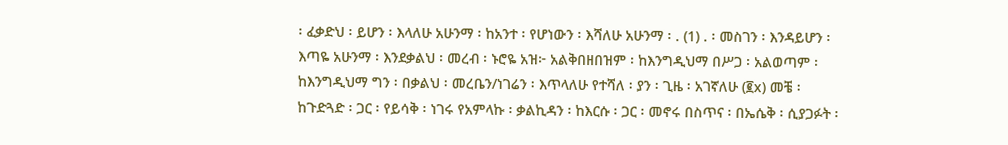፡ ፈቃድህ ፡ ይሆን ፡ እላለሁ አሁንማ ፡ ከአንተ ፡ የሆነውን ፡ እሻለሁ አሁንማ ፡ . (1) . ፡ መስገን ፡ እንዳይሆን ፡ እጣዬ አሁንማ ፡ እንደቃልህ ፡ መረብ ፡ ኑሮዬ አዝ፦ አልቅበዘበዝም ፡ ከእንግዲህማ በሥጋ ፡ አልወጣም ፡ ከእንግዲህማ ግን ፡ በቃልህ ፡ መረቤን/ነገሬን ፡ እጥላለሁ የተሻለ ፡ ያን ፡ ጊዜ ፡ አገኛለሁ (፪x) መቼ ፡ ከጉድጓድ ፡ ጋር ፡ የይሳቅ ፡ ነገሩ የአምላኩ ፡ ቃልኪዳን ፡ ከእርሱ ፡ ጋር ፡ መኖሩ በስጥና ፡ በኤሴቅ ፡ ሲያጋፉት ፡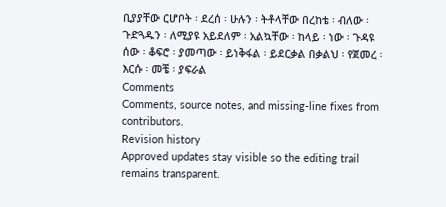ቢያያቸው ርሆቦት ፡ ደረሰ ፡ ሁሉን ፡ ትቶላቸው በረከቴ ፡ ብለው ፡ ጉድጓዱን ፡ ለሚያዩ አይደለም ፡ አልኳቸው ፡ ከላይ ፡ ነው ፡ ጉዳዩ ሰው ፡ ቆፍሮ ፡ ያመጣው ፡ ይነቅፋል ፡ ይደርቃል በቃልህ ፡ የጀመረ ፡ እርሱ ፡ መቼ ፡ ያፍራል
Comments
Comments, source notes, and missing-line fixes from contributors.
Revision history
Approved updates stay visible so the editing trail remains transparent.